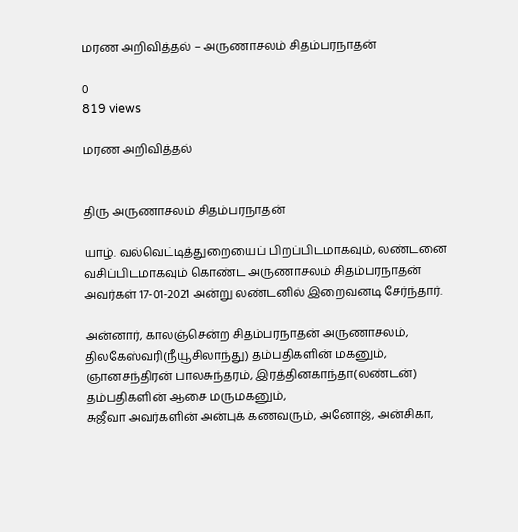மரண அறிவித்தல் – அருணாசலம் சிதம்பரநாதன்

0
819 views

மரண அறிவித்தல்


திரு அருணாசலம் சிதம்பரநாதன்

யாழ். வல்வெட்டித்துறையைப் பிறப்பிடமாகவும், லண்டனை வசிப்பிடமாகவும் கொண்ட அருணாசலம் சிதம்பரநாதன் அவர்கள் 17-01-2021 அன்று லண்டனில் இறைவனடி சேர்ந்தார்.

அன்னார், காலஞ்சென்ற சிதம்பரநாதன் அருணாசலம், திலகேஸ்வரி(நீயூசிலாந்து) தம்பதிகளின் மகனும்,
ஞானசந்திரன் பாலசுந்தரம், இரத்தினகாந்தா(லண்டன்) தம்பதிகளின் ஆசை மருமகனும்,
சுஜீவா அவர்களின் அன்புக் கணவரும், அனோஜ், அன்சிகா,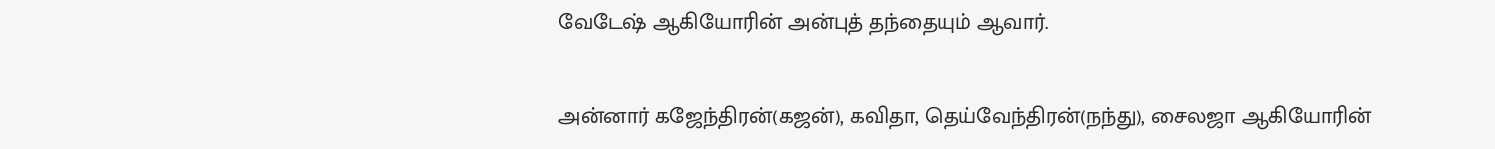வேடேஷ் ஆகியோரின் அன்புத் தந்தையும் ஆவார்.

அன்னார் கஜேந்திரன்(கஜன்), கவிதா, தெய்வேந்திரன்(நந்து), சைலஜா ஆகியோரின்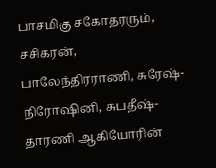பாசமிகு சகோதரரும்,
சசிகரன், பாலேந்திரராணி, சுரேஷ்- நிரோஷினி, சுபதீஷ்- தாரணி ஆகியோரின்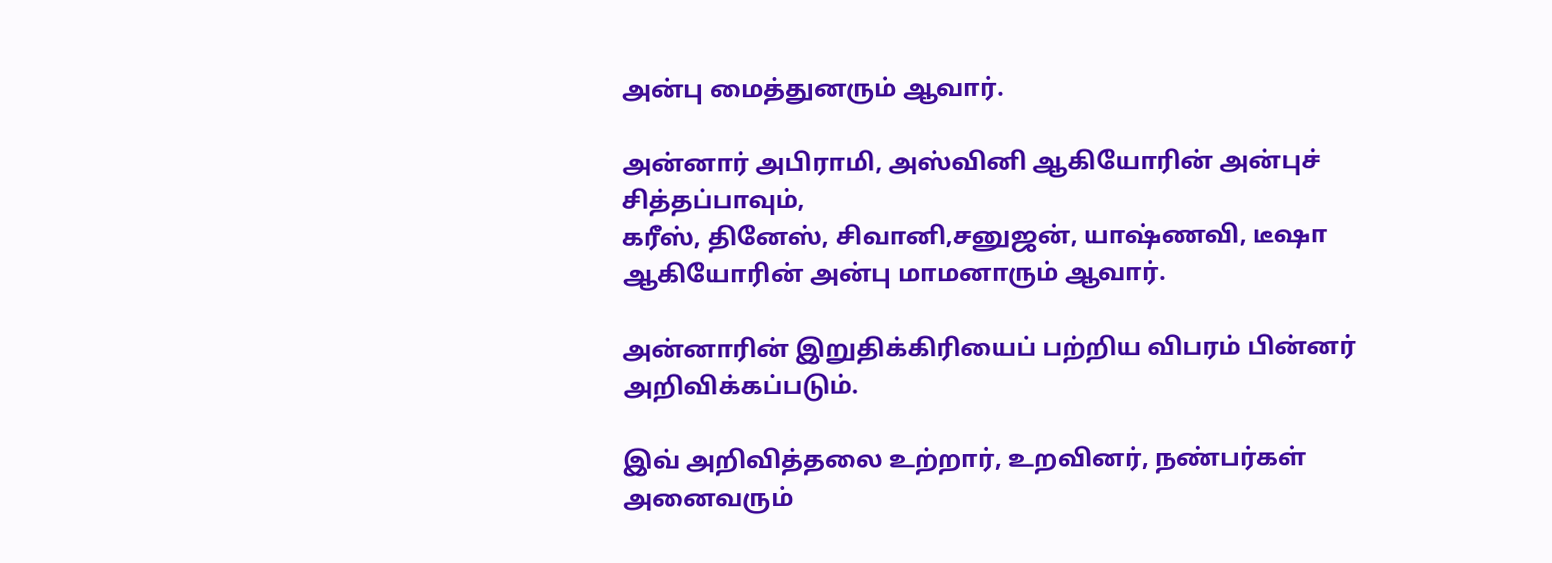அன்பு மைத்துனரும் ஆவார்.

அன்னார் அபிராமி, அஸ்வினி ஆகியோரின் அன்புச் சித்தப்பாவும்,
கரீஸ், தினேஸ், சிவானி,சனுஜன், யாஷ்ணவி, டீஷா ஆகியோரின் அன்பு மாமனாரும் ஆவார்.

அன்னாரின் இறுதிக்கிரியைப் பற்றிய விபரம் பின்னர் அறிவிக்கப்படும்.

இவ் அறிவித்தலை உற்றார், உறவினர், நண்பர்கள் அனைவரும்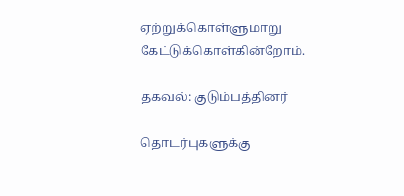ஏற்றுக்கொள்ளுமாறு கேட்டுக்கொள்கின்றோம்.

தகவல்: குடும்பத்தினர்

தொடர்புகளுக்கு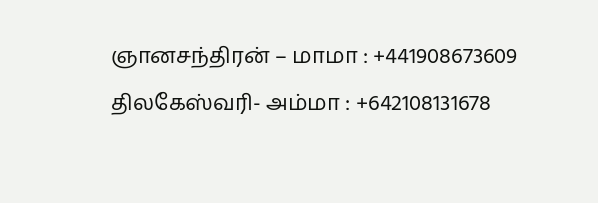ஞானசந்திரன் – மாமா : +441908673609
திலகேஸ்வரி- அம்மா : +642108131678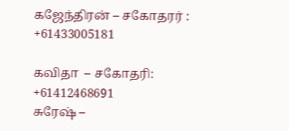கஜேந்திரன் – சகோதரர் : +61433005181

கவிதா  – சகோதரி: +61412468691
சுரேஷ் –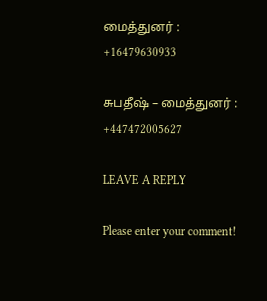மைத்துனர் : +16479630933

சுபதீஷ் – மைத்துனர் : +447472005627

LEAVE A REPLY

Please enter your comment!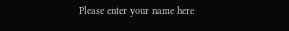Please enter your name here